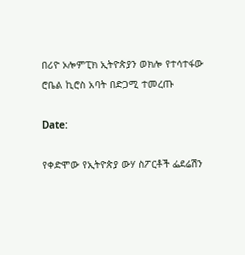በሪዮ ኦሎምፒክ ኢትዮጵያን ወክሎ የተሳተፋው ሮቤል ኪሮስ አባት በድጋሚ ተመረጡ

Date:

የቀድሞው የኢትዮጵያ ውሃ ስፖርቶች ፌደሬሽን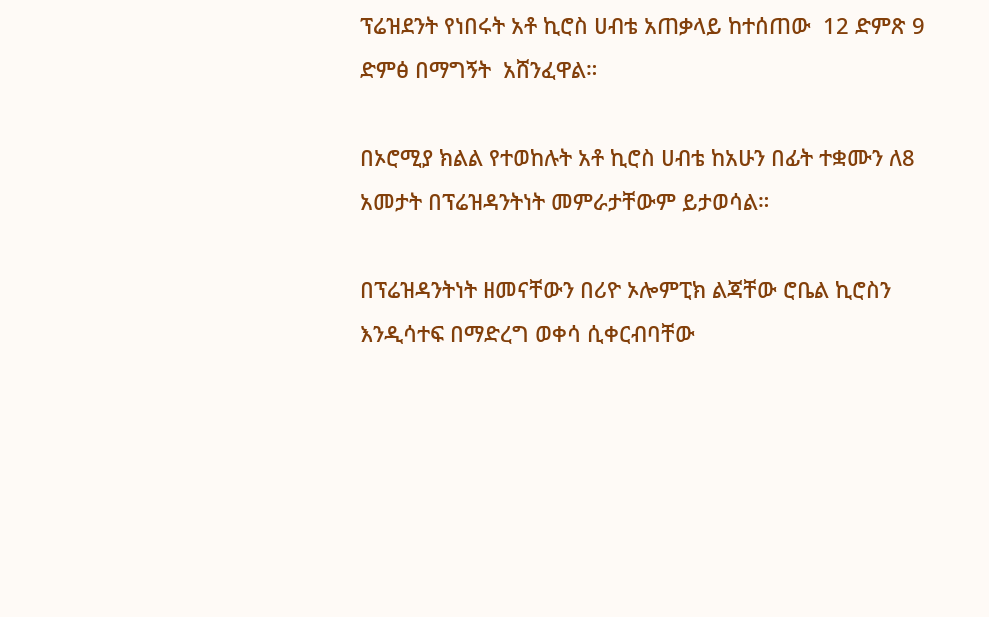ፕሬዝደንት የነበሩት አቶ ኪሮስ ሀብቴ አጠቃላይ ከተሰጠው  12 ድምጽ 9  ድምፅ በማግኝት  አሸንፈዋል።

በኦሮሚያ ክልል የተወከሉት አቶ ኪሮስ ሀብቴ ከአሁን በፊት ተቋሙን ለ8 አመታት በፕሬዝዳንትነት መምራታቸውም ይታወሳል።

በፕሬዝዳንትነት ዘመናቸውን በሪዮ ኦሎምፒክ ልጃቸው ሮቤል ኪሮስን እንዲሳተፍ በማድረግ ወቀሳ ሲቀርብባቸው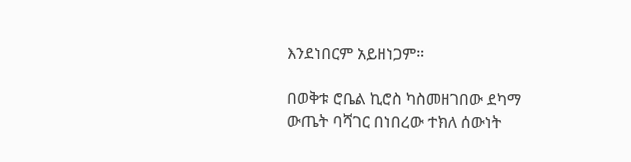እንደነበርም አይዘነጋም።

በወቅቱ ሮቤል ኪሮስ ካስመዘገበው ደካማ ውጤት ባሻገር በነበረው ተክለ ሰውነት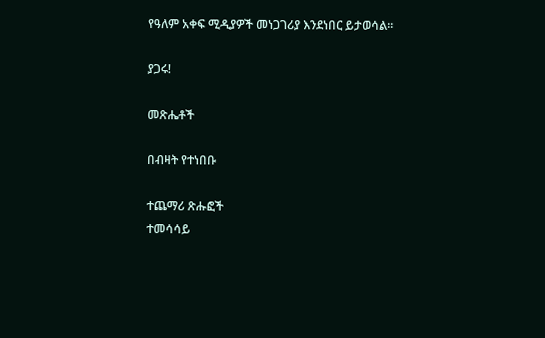የዓለም አቀፍ ሚዲያዎች መነጋገሪያ እንደነበር ይታወሳል።

ያጋሩ!

መጽሔቶች

በብዛት የተነበቡ

ተጨማሪ ጽሑፎች
ተመሳሳይ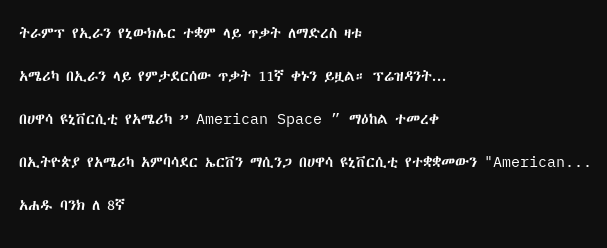ትራምፕ የኢራን የኒውክሌር ተቋም ላይ ጥቃት ለማድረስ ዛቱ

አሜሪካ በኢራን ላይ የምታደርሰው ጥቃት 11ኛ ቀኑን ይዟል። ፕሬዝዳንት...

በሀዋሳ ዩኒቨርሲቲ የአሜሪካ ” American Space ” ማዕከል ተመረቀ

በኢትዮጵያ የአሜሪካ አምባሳደር ኤርቨን ማሲንጋ በሀዋሳ ዩኒቨርሲቲ የተቋቋመውን "American...

አሐዱ ባንክ ለ 8ኛ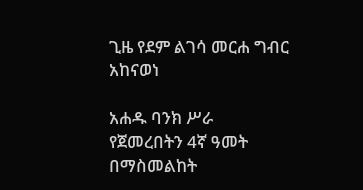ጊዜ የደም ልገሳ መርሐ ግብር አከናወነ

አሐዱ ባንክ ሥራ የጀመረበትን 4ኛ ዓመት በማስመልከት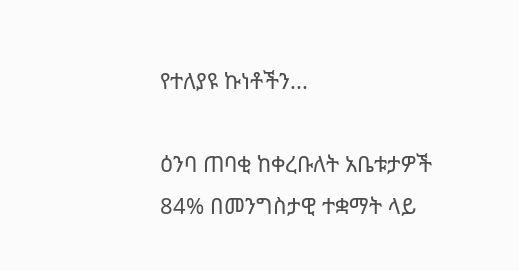የተለያዩ ኩነቶችን...

ዕንባ ጠባቂ ከቀረቡለት አቤቱታዎች 84% በመንግስታዊ ተቋማት ላይ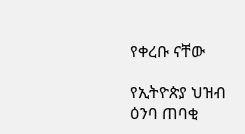የቀረቡ ናቸው

የኢትዮጵያ ህዝብ ዕንባ ጠባቂ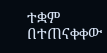ተቋም በተጠናቀቀው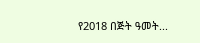የ2018 በጅት ዓመት...